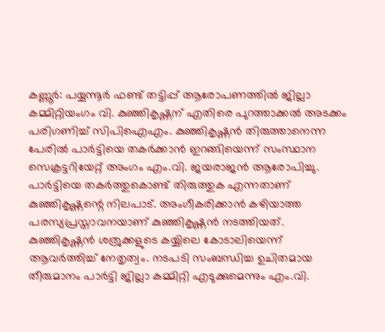കണ്ണൂർ: പയ്യന്നൂർ ഫണ്ട് തട്ടിപ്പ് ആരോപണത്തിൽ ജില്ലാ കമ്മിറ്റിയംഗം വി. കുഞ്ഞികൃഷ്ണന് എതിരെ പുറത്താക്കൽ അടക്കം പരിഗണിച്ച് സിപിഐഎം. കുഞ്ഞികൃഷ്ണൻ തിരുത്താനെന്ന പേരിൽ പാർട്ടിയെ തകർക്കാൻ ഇറങ്ങിയെന്ന് സംസ്ഥാന സെക്രട്ടറിയേറ്റ് അംഗം എം.വി. ജയരാജൻ ആരോപിച്ചു. പാർട്ടിയെ തകർത്തുകൊണ്ട് തിരുത്തുക എന്നതാണ് കുഞ്ഞികൃഷ്ണന്റെ നിലപാട്. അംഗീകരിക്കാൻ കഴിയാത്ത പരസ്യപ്രസ്താവനയാണ് കുഞ്ഞികൃഷ്ണൻ നടത്തിയത്. കുഞ്ഞികൃഷ്ണൻ ശത്രുക്കളുടെ കയ്യിലെ കോടാലിയെന്ന് ആവർത്തിച്ച് നേതൃത്വം. നടപടി സംബന്ധിച്ച ഉചിതമായ തീരുമാനം പാർട്ടി ജില്ലാ കമ്മിറ്റി എടുക്കുമെന്നും എം.വി.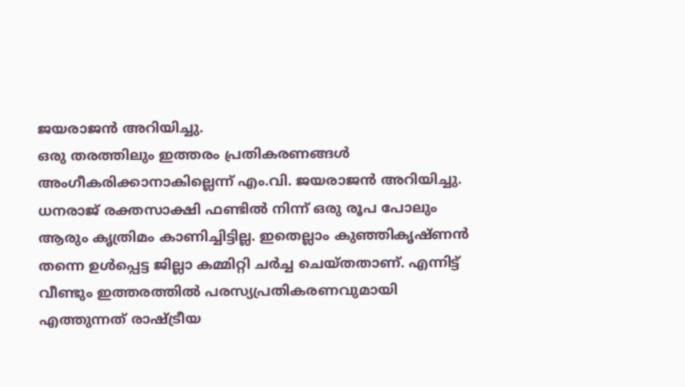ജയരാജൻ അറിയിച്ചു.
ഒരു തരത്തിലും ഇത്തരം പ്രതികരണങ്ങൾ അംഗീകരിക്കാനാകില്ലെന്ന് എം.വി. ജയരാജൻ അറിയിച്ചു. ധനരാജ് രക്തസാക്ഷി ഫണ്ടിൽ നിന്ന് ഒരു രൂപ പോലും ആരും കൃത്രിമം കാണിച്ചിട്ടില്ല. ഇതെല്ലാം കുഞ്ഞികൃഷ്ണൻ തന്നെ ഉൾപ്പെട്ട ജില്ലാ കമ്മിറ്റി ചർച്ച ചെയ്തതാണ്. എന്നിട്ട് വീണ്ടും ഇത്തരത്തിൽ പരസ്യപ്രതികരണവുമായി എത്തുന്നത് രാഷ്ട്രീയ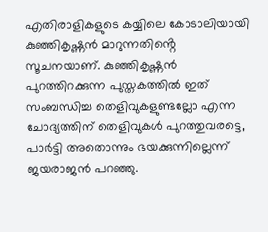എതിരാളികളുടെ കയ്യിലെ കോടാലിയായി കുഞ്ഞികൃഷ്ണൻ മാറുന്നതിൻ്റെ സൂചനയാണ്. കുഞ്ഞികൃഷ്ണൻ പുറത്തിറക്കുന്ന പുസ്തകത്തിൽ ഇത് സംബന്ധിച്ച തെളിവുകളുണ്ടല്ലോ എന്ന ചോദ്യത്തിന് തെളിവുകൾ പുറത്തുവരട്ടെ, പാർട്ടി അതൊന്നും ഭയക്കുന്നില്ലെന്ന് ജയരാജൻ പറഞ്ഞു.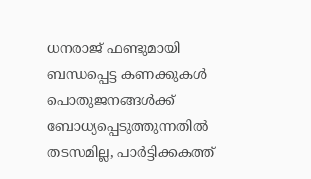ധനരാജ് ഫണ്ടുമായി ബന്ധപ്പെട്ട കണക്കുകൾ പൊതുജനങ്ങൾക്ക് ബോധ്യപ്പെടുത്തുന്നതിൽ തടസമില്ല, പാർട്ടിക്കകത്ത്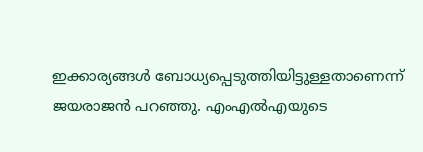ഇക്കാര്യങ്ങൾ ബോധ്യപ്പെടുത്തിയിട്ടുള്ളതാണെന്ന് ജയരാജൻ പറഞ്ഞു. എംഎൽഎയുടെ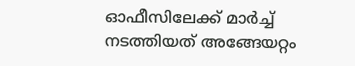ഓഫീസിലേക്ക് മാർച്ച് നടത്തിയത് അങ്ങേയറ്റം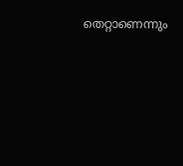തെറ്റാണെന്നും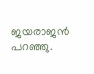ജയരാജൻ പറഞ്ഞു.